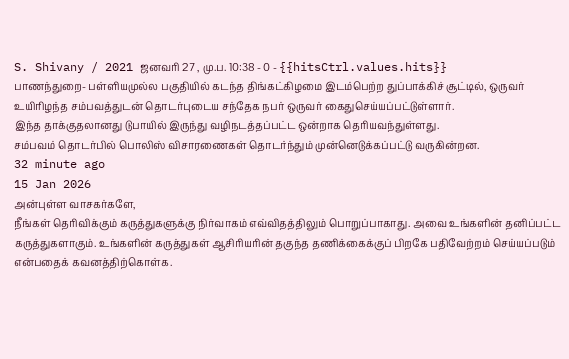S. Shivany / 2021 ஜனவரி 27 , மு.ப. 10:38 - 0 - {{hitsCtrl.values.hits}}
பாணந்துறை- பள்ளியமுல்ல பகுதியில் கடந்த திங்கட்கிழமை இடம்பெற்ற துப்பாக்கிச் சூட்டில், ஒருவர் உயிரிழந்த சம்பவத்துடன் தொடர்புடைய சந்தேக நபர் ஒருவர் கைதுசெய்யப்பட்டுள்ளார்.
இந்த தாக்குதலானது டுபாயில் இருந்து வழிநடத்தப்பட்ட ஒன்றாக தெரியவந்துள்ளது.
சம்பவம் தொடர்பில் பொலிஸ் விசாரணைகள் தொடர்ந்தும் முன்னெடுக்கப்பட்டு வருகின்றன.
32 minute ago
15 Jan 2026
அன்புள்ள வாசகர்களே,
நீங்கள் தெரிவிக்கும் கருத்துகளுக்கு நிர்வாகம் எவ்விதத்திலும் பொறுப்பாகாது. அவை உங்களின் தனிப்பட்ட கருத்துகளாகும். உங்களின் கருத்துகள் ஆசிரியரின் தகுந்த தணிக்கைக்குப் பிறகே பதிவேற்றம் செய்யப்படும் என்பதைக் கவனத்திற்கொள்க.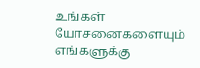உங்கள் யோசனைகளையும் எங்களுக்கு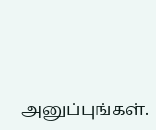அனுப்புங்கள்.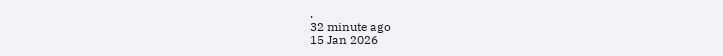.
32 minute ago
15 Jan 2026